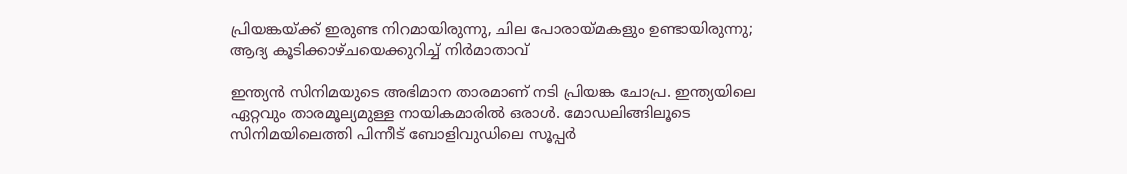പ്രിയങ്കയ്ക്ക് ഇരുണ്ട നിറമായിരുന്നു, ചില പോരായ്മകളും ഉണ്ടായിരുന്നു; ആദ്യ കൂടിക്കാഴ്ചയെക്കുറിച്ച് നിർമാതാവ്

ഇന്ത്യൻ സിനിമയുടെ അഭിമാന താരമാണ് നടി പ്രിയങ്ക ചോപ്ര. ഇന്ത്യയിലെ ഏറ്റവും താരമൂല്യമുള്ള നായികമാരിൽ ഒരാൾ. മോഡലിങ്ങിലൂടെ സിനിമയിലെത്തി പിന്നീട് ബോളിവുഡിലെ സൂപ്പർ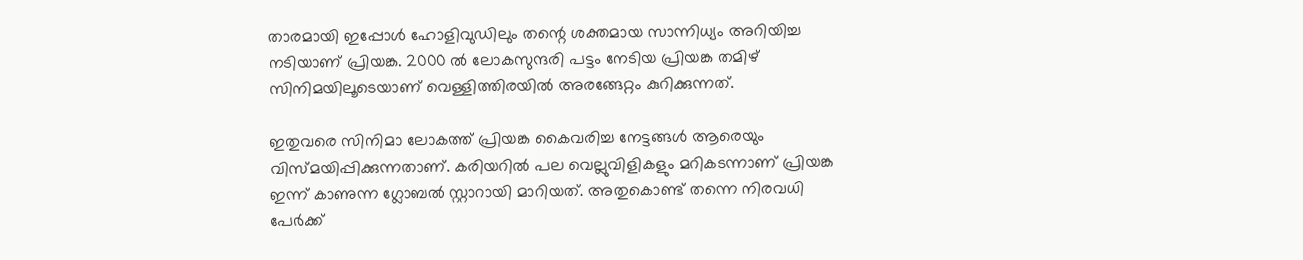താരമായി ഇപ്പോൾ ഹോളിവുഡിലും തന്റെ ശക്തമായ സാന്നിധ്യം അറിയിച്ച നടിയാണ് പ്രിയങ്ക. 2000 ല്‍ ലോകസുന്ദരി പട്ടം നേടിയ പ്രിയങ്ക തമിഴ് സിനിമയിലൂടെയാണ് വെള്ളിത്തിരയിൽ അരങ്ങേറ്റം കുറിക്കുന്നത്.

ഇതുവരെ സിനിമാ ലോകത്ത് പ്രിയങ്ക കൈവരിച്ച നേട്ടങ്ങൾ ആരെയും വിസ്മയിപ്പിക്കുന്നതാണ്. കരിയറില്‍ പല വെല്ലുവിളികളും മറികടന്നാണ് പ്രിയങ്ക ഇന്ന് കാണുന്ന ഗ്ലോബൽ സ്റ്റാറായി മാറിയത്. അതുകൊണ്ട് തന്നെ നിരവധി പേര്‍ക്ക്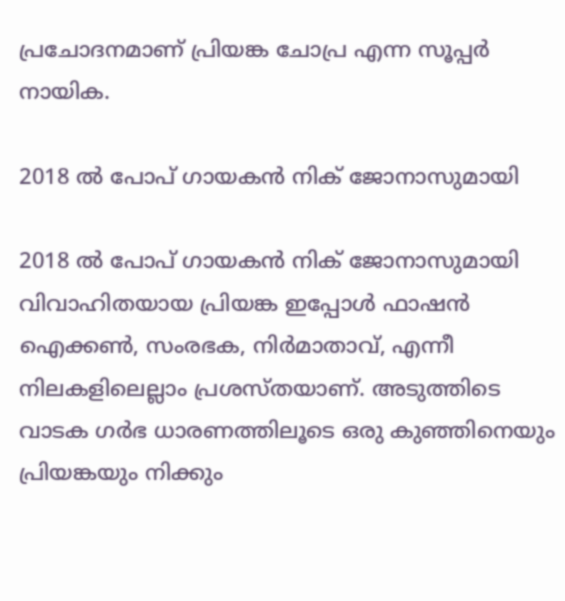പ്രചോദനമാണ് പ്രിയങ്ക ചോപ്ര എന്ന സൂപ്പർ നായിക.

2018 ൽ പോപ് ഗായകൻ നിക് ജോനാസുമായി

2018 ൽ പോപ് ഗായകൻ നിക് ജോനാസുമായി വിവാഹിതയായ പ്രിയങ്ക ഇപ്പോൾ ഫാഷൻ ഐക്കൺ, സംരഭക, നിർമാതാവ്, എന്നീ നിലകളിലെല്ലാം പ്രശസ്തയാണ്. അടുത്തിടെ വാടക ഗർഭ ധാരണത്തിലൂടെ ഒരു കുഞ്ഞിനെയും പ്രിയങ്കയും നിക്കും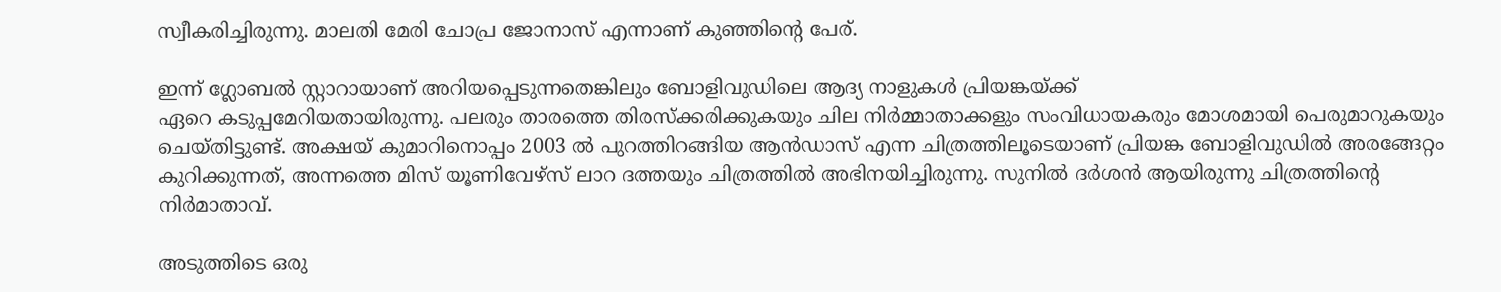സ്വീകരിച്ചിരുന്നു. മാലതി മേരി ചോപ്ര ജോനാസ് എന്നാണ് കുഞ്ഞിന്റെ പേര്.

ഇന്ന് ഗ്ലോബൽ സ്റ്റാറായാണ് അറിയപ്പെടുന്നതെങ്കിലും ബോളിവുഡിലെ ആദ്യ നാളുകൾ പ്രിയങ്കയ്ക്ക്
ഏറെ കടുപ്പമേറിയതായിരുന്നു. പലരും താരത്തെ തിരസ്ക്കരിക്കുകയും ചില നിർമ്മാതാക്കളും സംവിധായകരും മോശമായി പെരുമാറുകയും ചെയ്തിട്ടുണ്ട്. അക്ഷയ് കുമാറിനൊപ്പം 2003 ൽ പുറത്തിറങ്ങിയ ആൻഡാസ് എന്ന ചിത്രത്തിലൂടെയാണ് പ്രിയങ്ക ബോളിവുഡിൽ അരങ്ങേറ്റം കുറിക്കുന്നത്, അന്നത്തെ മിസ് യൂണിവേഴ്സ് ലാറ ദത്തയും ചിത്രത്തിൽ അഭിനയിച്ചിരുന്നു. സുനിൽ ദർശൻ ആയിരുന്നു ചിത്രത്തിന്റെ നിർമാതാവ്.

അടുത്തിടെ ഒരു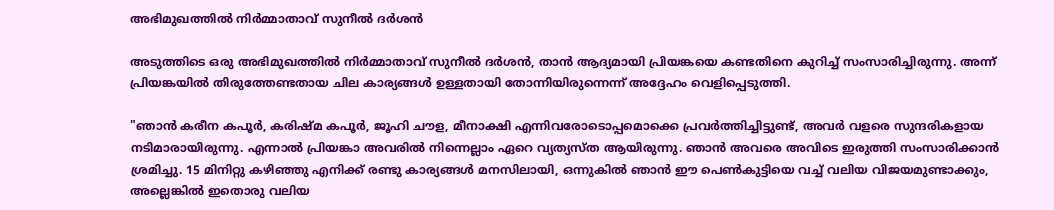അഭിമുഖത്തിൽ നിർമ്മാതാവ് സുനീൽ ദർശൻ

അടുത്തിടെ ഒരു അഭിമുഖത്തിൽ നിർമ്മാതാവ് സുനീൽ ദർശൻ, താൻ ആദ്യമായി പ്രിയങ്കയെ കണ്ടതിനെ കുറിച്ച് സംസാരിച്ചിരുന്നു. അന്ന് പ്രിയങ്കയിൽ തിരുത്തേണ്ടതായ ചില കാര്യങ്ങൾ ഉള്ളതായി തോന്നിയിരുന്നെന്ന് അദ്ദേഹം വെളിപ്പെടുത്തി.

"ഞാൻ കരീന കപൂർ, കരിഷ്മ കപൂർ, ജൂഹി ചൗള, മീനാക്ഷി എന്നിവരോടൊപ്പമൊക്കെ പ്രവർത്തിച്ചിട്ടുണ്ട്, അവർ വളരെ സുന്ദരികളായ നടിമാരായിരുന്നു. എന്നാൽ പ്രിയങ്കാ അവരിൽ നിന്നെല്ലാം ഏറെ വ്യത്യസ്ത ആയിരുന്നു. ഞാൻ അവരെ അവിടെ ഇരുത്തി സംസാരിക്കാൻ ശ്രമിച്ചു. 15 മിനിറ്റു കഴിഞ്ഞു എനിക്ക് രണ്ടു കാര്യങ്ങൾ മനസിലായി, ഒന്നുകിൽ ഞാൻ ഈ പെൺകുട്ടിയെ വച്ച് വലിയ വിജയമുണ്ടാക്കും, അല്ലെങ്കിൽ ഇതൊരു വലിയ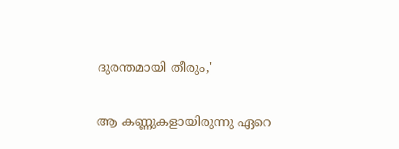ദുരന്തമായി തീരും,'

ആ കണ്ണുകളായിരുന്നു ഏറെ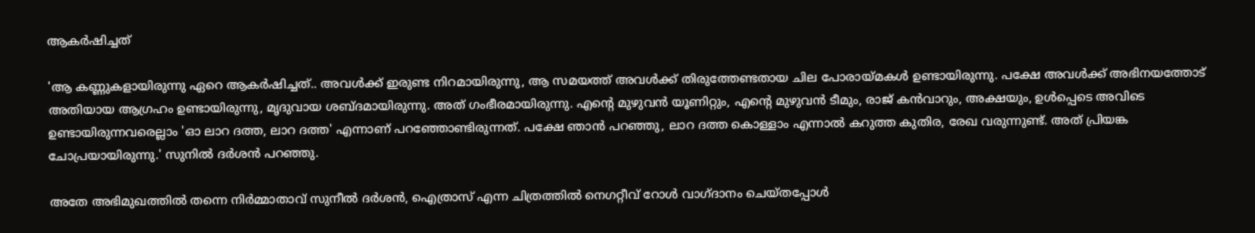ആകർഷിച്ചത്

'ആ കണ്ണുകളായിരുന്നു ഏറെ ആകർഷിച്ചത്.. അവൾക്ക് ഇരുണ്ട നിറമായിരുന്നു, ആ സമയത്ത് അവൾക്ക് തിരുത്തേണ്ടതായ ചില പോരായ്മകൾ ഉണ്ടായിരുന്നു. പക്ഷേ അവൾക്ക് അഭിനയത്തോട് അതിയായ ആഗ്രഹം ഉണ്ടായിരുന്നു, മൃദുവായ ശബ്ദമായിരുന്നു. അത് ഗംഭീരമായിരുന്നു. എന്റെ മുഴുവൻ യൂണിറ്റും, എന്റെ മുഴുവൻ ടീമും, രാജ് കൻവാറും, അക്ഷയും, ഉൾപ്പെടെ അവിടെ ഉണ്ടായിരുന്നവരെല്ലാം 'ഓ ലാറ ദത്ത, ലാറ ദത്ത' എന്നാണ് പറഞ്ഞോണ്ടിരുന്നത്. പക്ഷേ ഞാൻ പറഞ്ഞു, ലാറ ദത്ത കൊള്ളാം എന്നാൽ കറുത്ത കുതിര, രേഖ വരുന്നുണ്ട്. അത് പ്രിയങ്ക ചോപ്രയായിരുന്നു.' സുനിൽ ദർശൻ പറഞ്ഞു.

അതേ അഭിമുഖത്തിൽ തന്നെ നിർമ്മാതാവ് സുനീൽ ദർശൻ, ഐത്രാസ് എന്ന ചിത്രത്തിൽ നെഗറ്റീവ് റോൾ വാഗ്ദാനം ചെയ്തപ്പോൾ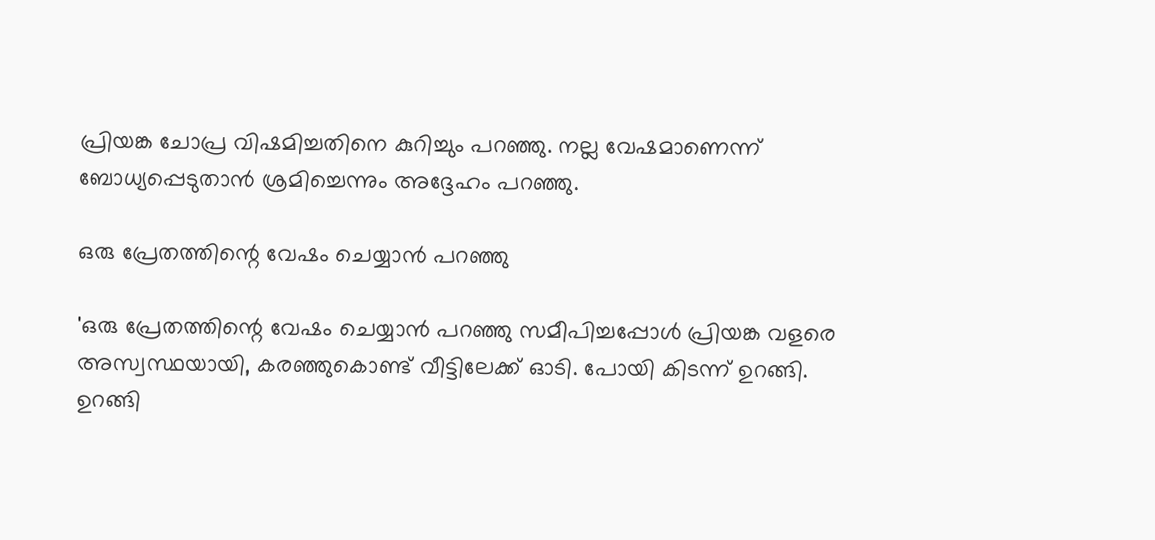പ്രിയങ്ക ചോപ്ര വിഷമിച്ചതിനെ കുറിച്ചും പറഞ്ഞു. നല്ല വേഷമാണെന്ന് ബോധ്യപ്പെടുതാൻ ശ്രമിച്ചെന്നും അദ്ദേഹം പറഞ്ഞു.

ഒരു പ്രേതത്തിന്റെ വേഷം ചെയ്യാൻ പറഞ്ഞു

'ഒരു പ്രേതത്തിന്റെ വേഷം ചെയ്യാൻ പറഞ്ഞു സമീപിച്ചപ്പോൾ പ്രിയങ്ക വളരെ അസ്വസ്ഥയായി, കരഞ്ഞുകൊണ്ട് വീട്ടിലേക്ക് ഓടി. പോയി കിടന്ന് ഉറങ്ങി. ഉറങ്ങി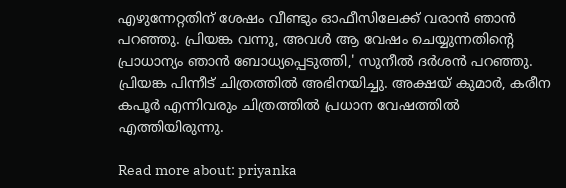എഴുന്നേറ്റതിന് ശേഷം വീണ്ടും ഓഫീസിലേക്ക് വരാൻ ഞാൻ പറഞ്ഞു. പ്രിയങ്ക വന്നു, അവൾ ആ വേഷം ചെയ്യുന്നതിന്റെ പ്രാധാന്യം ഞാൻ ബോധ്യപ്പെടുത്തി,' സുനീൽ ദർശൻ പറഞ്ഞു. പ്രിയങ്ക പിന്നീട് ചിത്രത്തിൽ അഭിനയിച്ചു. അക്ഷയ് കുമാർ, കരീന കപൂർ എന്നിവരും ചിത്രത്തിൽ പ്രധാന വേഷത്തിൽ എത്തിയിരുന്നു.

Read more about: priyanka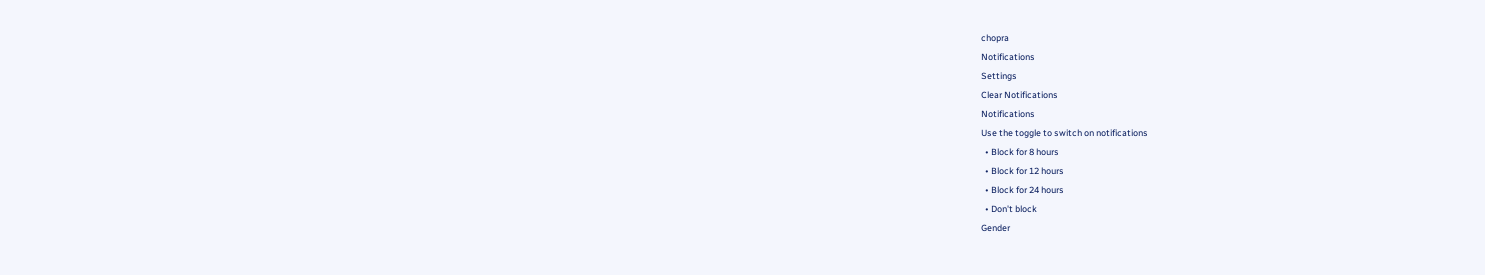chopra
Notifications
Settings
Clear Notifications
Notifications
Use the toggle to switch on notifications
  • Block for 8 hours
  • Block for 12 hours
  • Block for 24 hours
  • Don't block
Gender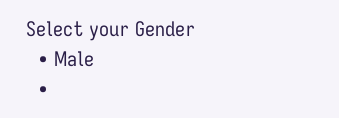Select your Gender
  • Male
  •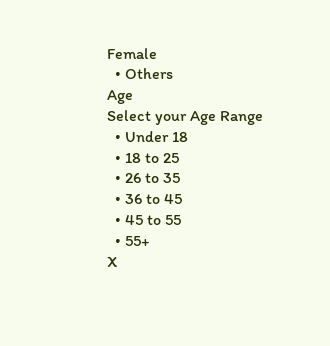Female
  • Others
Age
Select your Age Range
  • Under 18
  • 18 to 25
  • 26 to 35
  • 36 to 45
  • 45 to 55
  • 55+
X